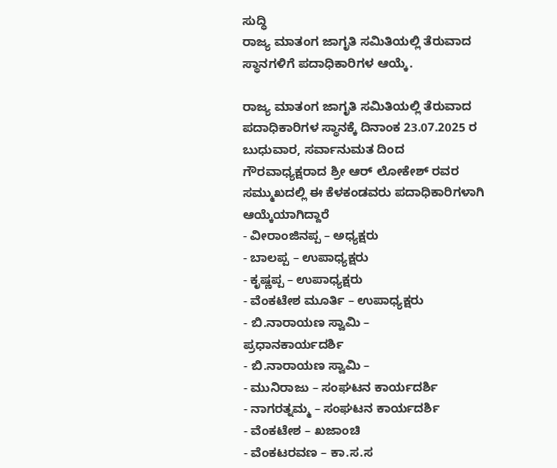ಸುದ್ಧಿ
ರಾಜ್ಯ ಮಾತಂಗ ಜಾಗೃತಿ ಸಮಿತಿಯಲ್ಲಿ ತೆರುವಾದ ಸ್ಥಾನಗಳಿಗೆ ಪದಾಧಿಕಾರಿಗಳ ಆಯ್ಕೆ.

ರಾಜ್ಯ ಮಾತಂಗ ಜಾಗೃತಿ ಸಮಿತಿಯಲ್ಲಿ ತೆರುವಾದ ಪದಾಧಿಕಾರಿಗಳ ಸ್ಥಾನಕ್ಕೆ ದಿನಾಂಕ 23.07.2025 ರ ಬುಧುವಾರ, ಸರ್ವಾನುಮತ ದಿಂದ ಗೌರವಾಧ್ಯಕ್ಷರಾದ ಶ್ರೀ ಆರ್ ಲೋಕೇಶ್ ರವರ ಸಮ್ಮುಖದಲ್ಲಿ ಈ ಕೆಳಕಂಡವರು ಪದಾಧಿಕಾರಿಗಳಾಗಿ ಆಯ್ಕೆಯಾಗಿದ್ದಾರೆ
- ವೀರಾಂಜಿನಪ್ಪ – ಅಧ್ಯಕ್ಷರು
- ಬಾಲಪ್ಪ – ಉಪಾಧ್ಯಕ್ಷರು
- ಕೃಷ್ಣಪ್ಪ – ಉಪಾಧ್ಯಕ್ಷರು
- ವೆಂಕಟೇಶ ಮೂರ್ತಿ – ಉಪಾಧ್ಯಕ್ಷರು
- ಬಿ.ನಾರಾಯಣ ಸ್ವಾಮಿ –
ಪ್ರಧಾನಕಾರ್ಯದರ್ಶಿ
- ಬಿ.ನಾರಾಯಣ ಸ್ವಾಮಿ –
- ಮುನಿರಾಜು – ಸಂಘಟನ ಕಾರ್ಯದರ್ಶಿ
- ನಾಗರತ್ನಮ್ಮ – ಸಂಘಟನ ಕಾರ್ಯದರ್ಶಿ
- ವೆಂಕಟೇಶ – ಖಜಾಂಚಿ
- ವೆಂಕಟರವಣ – ಕಾ.ಸ.ಸ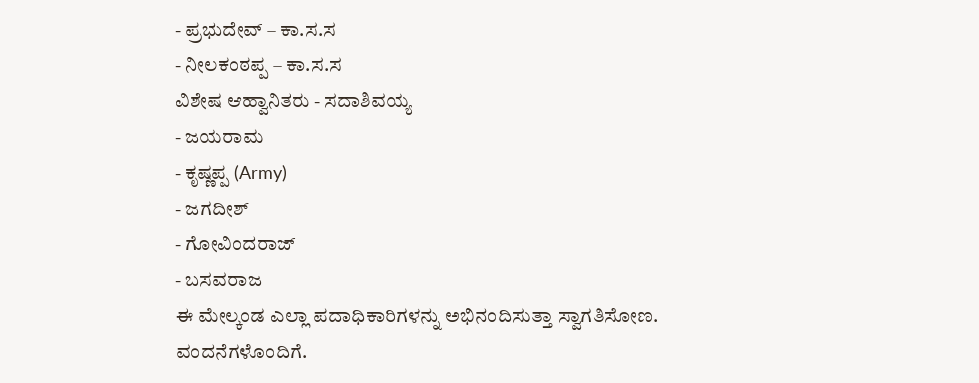- ಪ್ರಭುದೇವ್ – ಕಾ.ಸ.ಸ
- ನೀಲಕಂಠಪ್ಪ – ಕಾ.ಸ.ಸ
ವಿಶೇಷ ಆಹ್ವಾನಿತರು - ಸದಾಶಿವಯ್ಯ
- ಜಯರಾಮ
- ಕೃಷ್ಣಪ್ಪ (Army)
- ಜಗದೀಶ್
- ಗೋವಿಂದರಾಜ್
- ಬಸವರಾಜ
ಈ ಮೇಲ್ಕಂಡ ಎಲ್ಲಾ ಪದಾಧಿಕಾರಿಗಳನ್ನು ಅಭಿನಂದಿಸುತ್ತಾ ಸ್ವಾಗತಿಸೋಣ.
ವಂದನೆಗಳೊಂದಿಗೆ.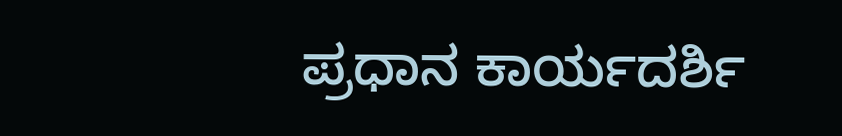ಪ್ರಧಾನ ಕಾರ್ಯದರ್ಶಿ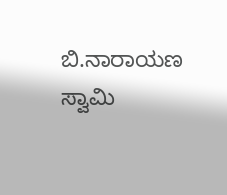ಬಿ.ನಾರಾಯಣ ಸ್ವಾಮಿ